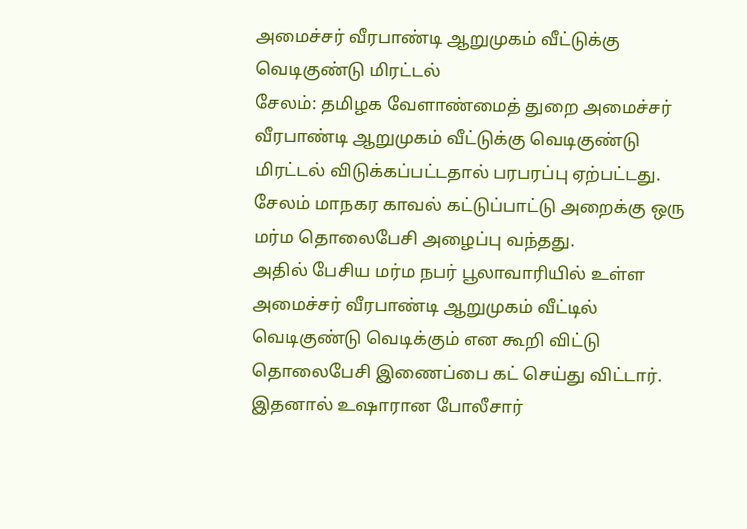அமைச்சர் வீரபாண்டி ஆறுமுகம் வீட்டுக்கு வெடிகுண்டு மிரட்டல்
சேலம்: தமிழக வேளாண்மைத் துறை அமைச்சர் வீரபாண்டி ஆறுமுகம் வீட்டுக்கு வெடிகுண்டு மிரட்டல் விடுக்கப்பட்டதால் பரபரப்பு ஏற்பட்டது.
சேலம் மாநகர காவல் கட்டுப்பாட்டு அறைக்கு ஒரு மர்ம தொலைபேசி அழைப்பு வந்தது.
அதில் பேசிய மர்ம நபர் பூலாவாரியில் உள்ள அமைச்சர் வீரபாண்டி ஆறுமுகம் வீட்டில் வெடிகுண்டு வெடிக்கும் என கூறி விட்டு தொலைபேசி இணைப்பை கட் செய்து விட்டார்.
இதனால் உஷாரான போலீசார்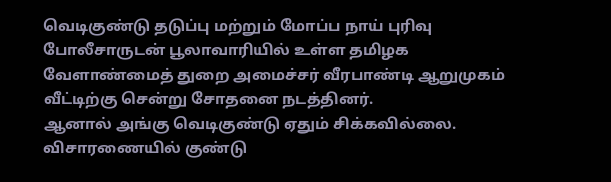வெடிகுண்டு தடுப்பு மற்றும் மோப்ப நாய் புரிவு போலீசாருடன் பூலாவாரியில் உள்ள தமிழக வேளாண்மைத் துறை அமைச்சர் வீரபாண்டி ஆறுமுகம் வீட்டிற்கு சென்று சோதனை நடத்தினர்.
ஆனால் அங்கு வெடிகுண்டு ஏதும் சிக்கவில்லை. விசாரணையில் குண்டு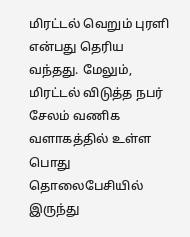மிரட்டல் வெறும் புரளி என்பது தெரிய வந்தது. மேலும், மிரட்டல் விடுத்த நபர் சேலம் வணிக வளாகத்தில் உள்ள பொது தொலைபேசியில் இருந்து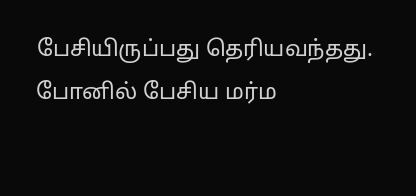பேசியிருப்பது தெரியவந்தது.
போனில் பேசிய மர்ம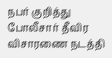நபர் குறித்து போலீசார் தீவிர விசாரணை நடத்தி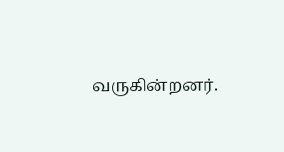வருகின்றனர்.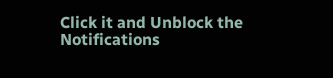Click it and Unblock the Notifications